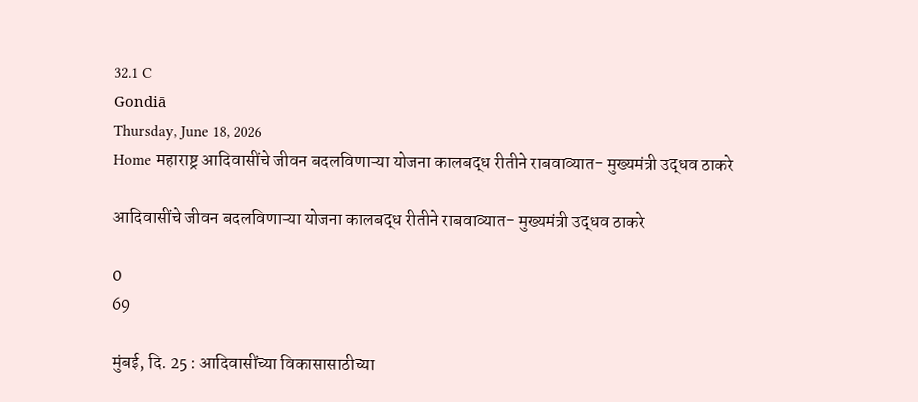32.1 C
Gondiā
Thursday, June 18, 2026
Home महाराष्ट्र आदिवासींचे जीवन बदलविणाऱ्या योजना कालबद्ध रीतीने राबवाव्यात- मुख्यमंत्री उद्धव ठाकरे

आदिवासींचे जीवन बदलविणाऱ्या योजना कालबद्ध रीतीने राबवाव्यात- मुख्यमंत्री उद्धव ठाकरे

0
69

मुंबई, दि. 25 : आदिवासींच्या विकासासाठीच्या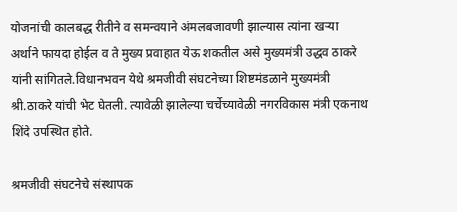योजनांची कालबद्ध रीतीने व समन्वयाने अंमलबजावणी झाल्यास त्यांना खऱ्या अर्थाने फायदा होईल व ते मुख्य प्रवाहात येऊ शकतील असे मुख्यमंत्री उद्धव ठाकरे यांनी सांगितले.विधानभवन येथे श्रमजीवी संघटनेच्या शिष्टमंडळाने मुख्यमंत्री श्री.ठाकरे यांची भेट घेतली. त्यावेळी झालेल्या चर्चेच्यावेळी नगरविकास मंत्री एकनाथ शिंदे उपस्थित होते.

श्रमजीवी संघटनेचे संस्थापक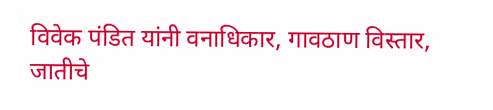विवेक पंडित यांनी वनाधिकार, गावठाण विस्तार, जातीचे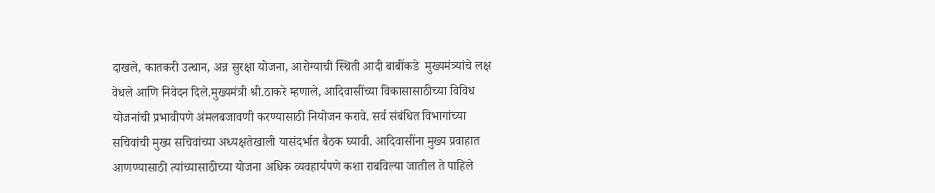दाखले, कातकरी उत्थान, अन्न सुरक्षा योजना, आरोग्याची स्थिती आदी बाबींकडे  मुख्यमंत्र्यांचे लक्ष वेधले आणि निवेदन दिले.मुख्यमंत्री श्री.ठाकरे म्हणाले, आदिवासींच्या विकासासाठीच्या विविध योजनांची प्रभावीपणे अंमलबजावणी करण्यासाठी नियोजन करावे. सर्व संबंधित विभागांच्या सचिवांची मुख्य सचिवांच्या अध्यक्षतेखाली यासंदर्भात बैठक घ्यावी. आदिवासींना मुख्य प्रवाहात आणण्यासाठी त्यांच्यासाठीच्या योजना अधिक व्यवहार्यपणे कशा राबविल्या जातील ते पाहिले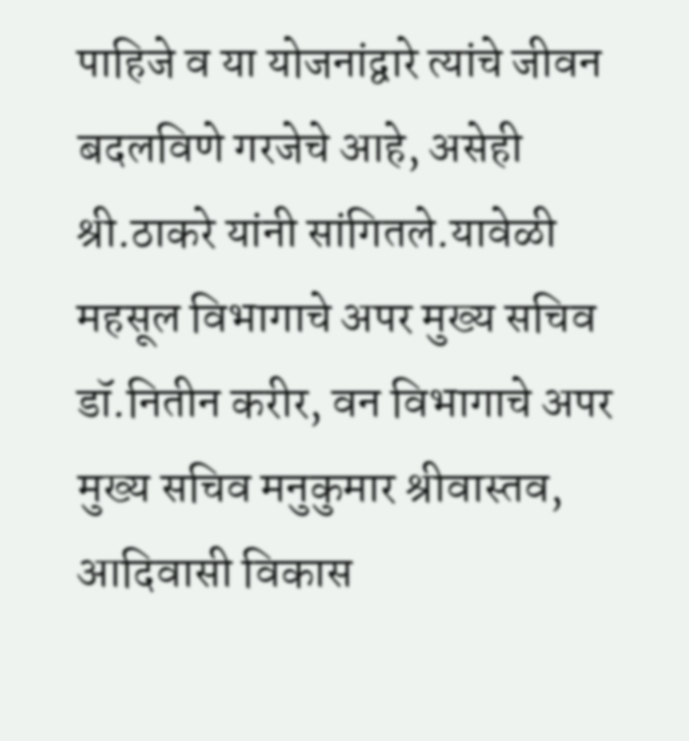पाहिजे व या योजनांद्वारे त्यांचे जीवन बदलविणे गरजेचे आहे, असेही श्री.ठाकरे यांनी सांगितले.यावेळी महसूल विभागाचे अपर मुख्य सचिव डॉ.नितीन करीर, वन विभागाचे अपर मुख्य सचिव मनुकुमार श्रीवास्तव, आदिवासी विकास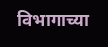विभागाच्या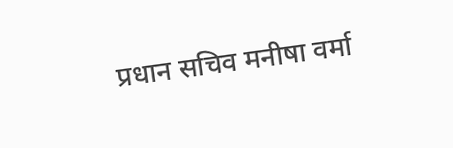प्रधान सचिव मनीषा वर्मा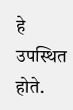हे उपस्थित होते.